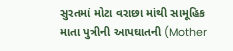સુરતમાં મોટા વરાછા માંથી સામૂહિક માતા પુત્રીની આપઘાતની (Mother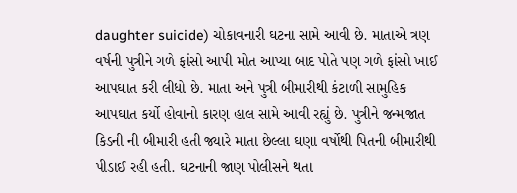daughter suicide) ચોકાવનારી ઘટના સામે આવી છે. માતાએ ત્રણ વર્ષની પુત્રીને ગળે ફાંસો આપી મોત આપ્યા બાદ પોતે પણ ગળે ફાંસો ખાઈ આપઘાત કરી લીધો છે. માતા અને પુત્રી બીમારીથી કંટાળી સામુહિક આપઘાત કર્યો હોવાનો કારણ હાલ સામે આવી રહ્યું છે. પુત્રીને જન્મજાત કિડની ની બીમારી હતી જ્યારે માતા છેલ્લા ઘણા વર્ષોથી પિતની બીમારીથી પીડાઈ રહી હતી. ઘટનાની જાણ પોલીસને થતા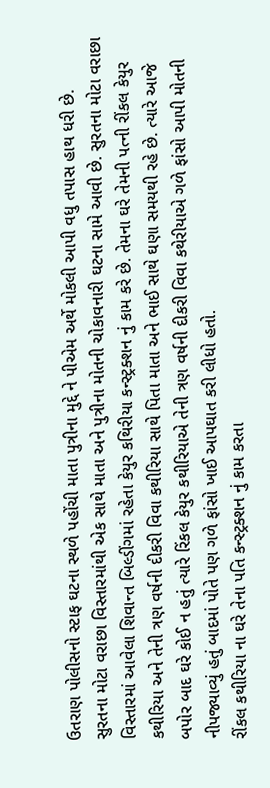ઉતરાણ પોલીસનો સ્ટાફ ઘટના સ્થળે પહોંચી માતા પુત્રીના મુદ્દે ને પીએમ અર્થે મોકલી આપી વધુ તપાસ હાથ ધરી છે.
સુરતના મોટા વરાછા વિસ્તારમાંથી એક સાથે માતા અને પુત્રીના મોતની ચોકાવનારી ઘટના સામે આવી છે. સુરતના મોટા વરાછા વિસ્તારમાં આવેલા શિવાન્ત બિલ્ડીંગમાં રહેતા કેયુર કથિરીયા કન્સ્ટ્રક્શન નું કામ કરે છે. તેમના ઘરે તેમની પત્ની રીંકલ કેયુર કથીરિયા અને તેની ત્રણ વર્ષની દીકરી વિવા કથીરિયા સાથે પિતા માતા અને ભાઈ સાથે ઘણા સમયથી રહે છે. ત્યારે આજે બપોર બાદ ઘરે કોઈ ન હતું ત્યારે રિંકલ કેયુર કથીરિયાએ તેની ત્રણ વર્ષની દીકરી વિવા કથેરીયાએ ગળે ફાંસો આપી મોતની નીપજ્યાવ્યું હતું બાદમાં પોતે પણ ગળે ફાંસો ખાઈ આપઘાત કરી લીધો હતો.
રીંકલ કથીરિયા ના ઘરે તેના પતિ કન્સ્ટ્રક્શન નું કામ કરતા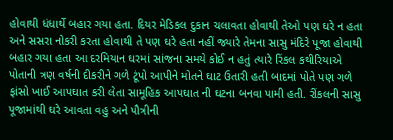હોવાથી ધંધાર્થે બહાર ગયા હતા. દિયર મેડિકલ દુકાન ચલાવતા હોવાથી તેઓ પણ ઘરે ન હતા અને સસરા નોકરી કરતા હોવાથી તે પણ ઘરે હતા નહીં જ્યારે તેમના સાસુ મંદિરે પૂજા હોવાથી બહાર ગયા હતા આ દરમિયાન ઘરમાં સાંજના સમયે કોઈ ન હતું ત્યારે રિંકલ કથીરિયાએ પોતાની ત્રણ વર્ષની દીકરીને ગળે ટૂંપો આપીને મોતને ઘાટ ઉતારી હતી બાદમાં પોતે પણ ગળે ફાંસો ખાઈ આપઘાત કરી લેતા સામૂહિક આપઘાત ની ઘટના બનવા પામી હતી. રીંકલની સાસુ પૂજામાંથી ઘરે આવતા વહુ અને પૌત્રીની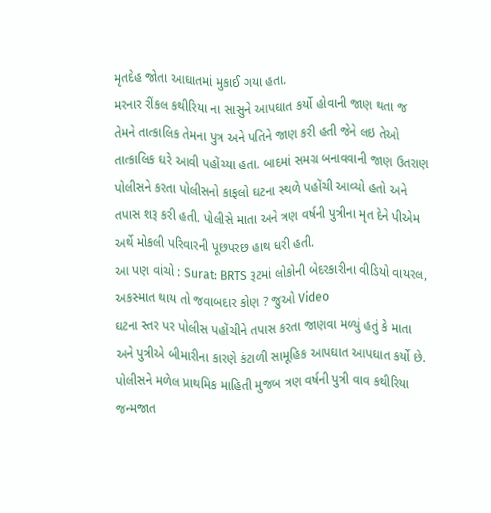મૃતદેહ જોતા આઘાતમાં મુકાઈ ગયા હતા.
મરનાર રીંકલ કથીરિયા ના સાસુને આપઘાત કર્યો હોવાની જાણ થતા જ તેમને તાત્કાલિક તેમના પુત્ર અને પતિને જાણ કરી હતી જેને લઇ તેઓ તાત્કાલિક ઘરે આવી પહોંચ્યા હતા. બાદમાં સમગ્ર બનાવવાની જાણ ઉતરાણ પોલીસને કરતા પોલીસનો કાફલો ઘટના સ્થળે પહોંચી આવ્યો હતો અને તપાસ શરૂ કરી હતી. પોલીસે માતા અને ત્રણ વર્ષની પુત્રીના મૃત દેને પીએમ અર્થે મોકલી પરિવારની પૂછપરછ હાથ ધરી હતી.
આ પણ વાંચો : Surat: BRTS રૂટમાં લોકોની બેદરકારીના વીડિયો વાયરલ, અકસ્માત થાય તો જવાબદાર કોણ ? જુઓ Video
ઘટના સ્તર પર પોલીસ પહોંચીને તપાસ કરતા જાણવા મળ્યું હતું કે માતા અને પુત્રીએ બીમારીના કારણે કંટાળી સામૂહિક આપઘાત આપઘાત કર્યો છે. પોલીસને મળેલ પ્રાથમિક માહિતી મુજબ ત્રણ વર્ષની પુત્રી વાવ કથીરિયા જન્મજાત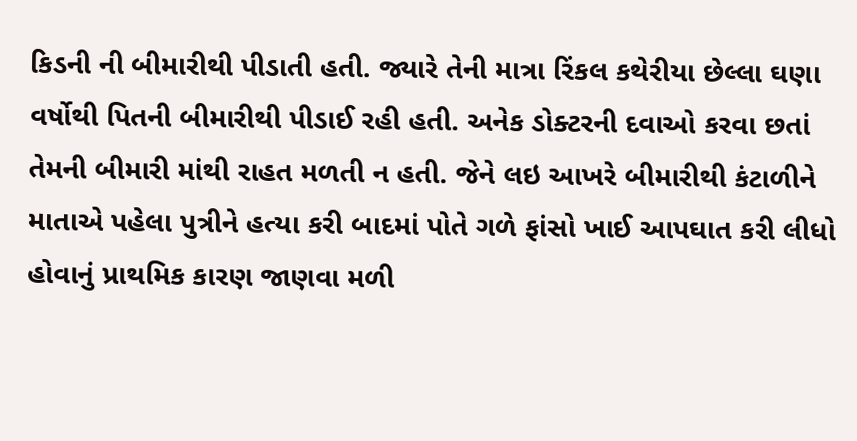કિડની ની બીમારીથી પીડાતી હતી. જ્યારે તેની માત્રા રિંકલ કથેરીયા છેલ્લા ઘણા વર્ષોથી પિતની બીમારીથી પીડાઈ રહી હતી. અનેક ડોક્ટરની દવાઓ કરવા છતાં તેમની બીમારી માંથી રાહત મળતી ન હતી. જેને લઇ આખરે બીમારીથી કંટાળીને માતાએ પહેલા પુત્રીને હત્યા કરી બાદમાં પોતે ગળે ફાંસો ખાઈ આપઘાત કરી લીધો હોવાનું પ્રાથમિક કારણ જાણવા મળી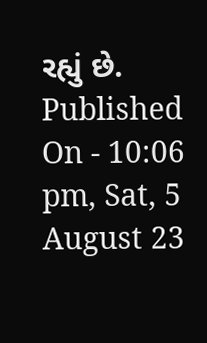રહ્યું છે.
Published On - 10:06 pm, Sat, 5 August 23